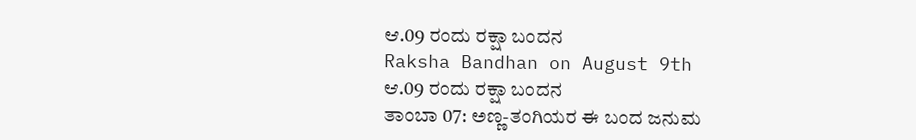ಆ.09 ರಂದು ರಕ್ಷಾ ಬಂದನ
Raksha Bandhan on August 9th
ಆ.09 ರಂದು ರಕ್ಷಾ ಬಂದನ
ತಾಂಬಾ 07: ಅಣ್ಣ-ತಂಗಿಯರ ಈ ಬಂದ ಜನುಮ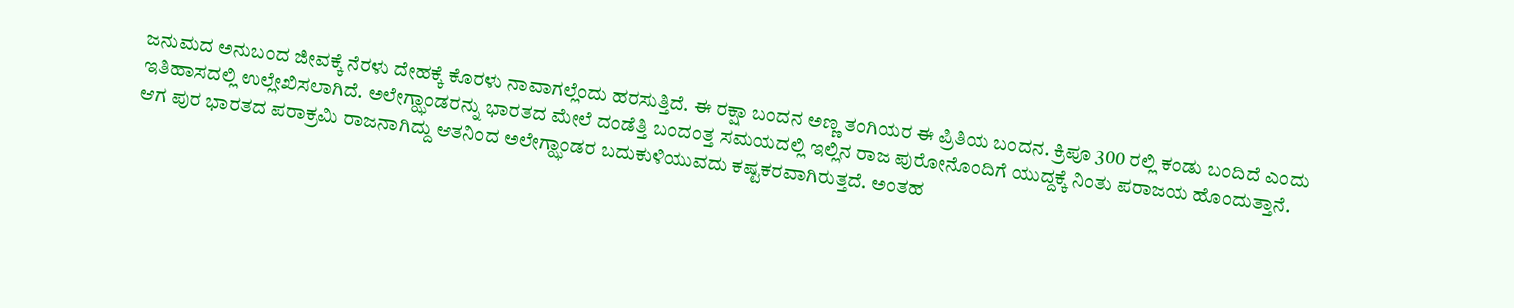ಜನುಮದ ಅನುಬಂದ ಜೀವಕ್ಕೆ ನೆರಳು ದೇಹಕ್ಕೆ ಕೊರಳು ನಾವಾಗಲ್ಲೆಂದು ಹರಸುತ್ತಿದೆ. ಈ ರಕ್ಷಾ ಬಂದನ ಅಣ್ಣ ತಂಗಿಯರ ಈ ಪ್ರಿತಿಯ ಬಂದನ. ಕ್ರಿಪೂ 300 ರಲ್ಲಿ ಕಂಡು ಬಂದಿದೆ ಎಂದು ಇತಿಹಾಸದಲ್ಲಿ ಉಲ್ಲೇಖಿಸಲಾಗಿದೆ. ಅಲೇಗ್ಝಾಂಡರನ್ನು ಭಾರತದ ಮೇಲೆ ದಂಡೆತ್ತಿ ಬಂದಂತ್ತ ಸಮಯದಲ್ಲಿ ಇಲ್ಲಿನ ರಾಜ ಪುರೋನೊಂದಿಗೆ ಯುದ್ದಕ್ಕೆ ನಿಂತು ಪರಾಜಯ ಹೊಂದುತ್ತಾನೆ. ಆಗ ಪುರ ಭಾರತದ ಪರಾಕ್ರಮಿ ರಾಜನಾಗಿದ್ದು ಆತನಿಂದ ಅಲೇಗ್ಝಾಂಡರ ಬದುಕುಳಿಯುವದು ಕಷ್ಟಕರವಾಗಿರುತ್ತದೆ. ಅಂತಹ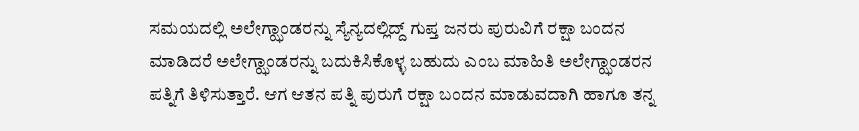ಸಮಯದಲ್ಲಿ ಅಲೇಗ್ಝಾಂಡರನ್ನು ಸ್ಯೆನ್ಯದಲ್ಲಿದ್ದ್ ಗುಪ್ತ ಜನರು ಪುರುವಿಗೆ ರಕ್ಷಾ ಬಂದನ ಮಾಡಿದರೆ ಅಲೇಗ್ಝಾಂಡರನ್ನು ಬದುಕಿಸಿಕೊಳ್ಳ ಬಹುದು ಎಂಬ ಮಾಹಿತಿ ಅಲೇಗ್ಝಾಂಡರನ ಪತ್ನಿಗೆ ತಿಳಿಸುತ್ತಾರೆ. ಆಗ ಆತನ ಪತ್ನಿ ಪುರುಗೆ ರಕ್ಷಾ ಬಂದನ ಮಾಡುವದಾಗಿ ಹಾಗೂ ತನ್ನ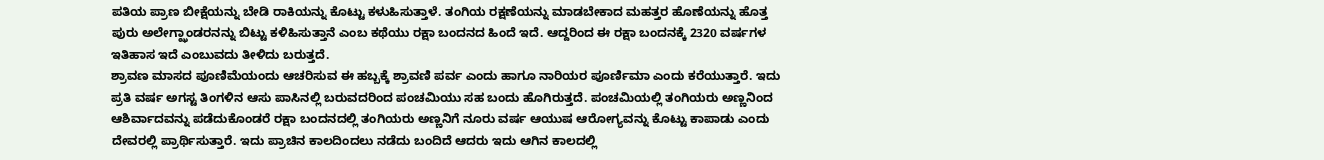ಪತಿಯ ಪ್ರಾಣ ಬೀಕ್ಷೆಯನ್ನು ಬೇಡಿ ರಾಕಿಯನ್ನು ಕೊಟ್ಟು ಕಳುಹಿಸುತ್ತಾಳೆ. ತಂಗಿಯ ರಕ್ಷಣೆಯನ್ನು ಮಾಡಬೇಕಾದ ಮಹತ್ತರ ಹೊಣೆಯನ್ನು ಹೊತ್ತ ಪುರು ಅಲೇಗ್ಝಾಂಡರನನ್ನು ಬಿಟ್ಟು ಕಳಿಹಿಸುತ್ತಾನೆ ಎಂಬ ಕಥೆಯು ರಕ್ಷಾ ಬಂದನದ ಹಿಂದೆ ಇದೆ. ಆದ್ದರಿಂದ ಈ ರಕ್ಷಾ ಬಂದನಕ್ಕೆ 2320 ವರ್ಷಗಳ ಇತಿಹಾಸ ಇದೆ ಎಂಬುವದು ತೀಳಿದು ಬರುತ್ತದೆ.
ಶ್ರಾವಣ ಮಾಸದ ಪೂಣಿಮೆಯಂದು ಆಚರಿಸುವ ಈ ಹಬ್ಬಕ್ಕೆ ಶ್ರಾವಣಿ ಪರ್ವ ಎಂದು ಹಾಗೂ ನಾರಿಯರ ಪೂರ್ಣಿಮಾ ಎಂದು ಕರೆಯುತ್ತಾರೆ. ಇದು ಪ್ರತಿ ವರ್ಷ ಅಗಸ್ಟ ತಿಂಗಳಿನ ಆಸು ಪಾಸಿನಲ್ಲಿ ಬರುವದರಿಂದ ಪಂಚಮಿಯು ಸಹ ಬಂದು ಹೊಗಿರುತ್ತದೆ. ಪಂಚಮಿಯಲ್ಲಿ ತಂಗಿಯರು ಅಣ್ಣನಿಂದ ಆಶಿರ್ವಾದವನ್ನು ಪಡೆದುಕೊಂಡರೆ ರಕ್ಷಾ ಬಂದನದಲ್ಲಿ ತಂಗಿಯರು ಅಣ್ಣನಿಗೆ ನೂರು ವರ್ಷ ಆಯುಷ ಆರೋಗ್ಯವನ್ನು ಕೊಟ್ಟು ಕಾಪಾಡು ಎಂದು ದೇವರಲ್ಲಿ ಪ್ರಾರ್ಥಿಸುತ್ತಾರೆ. ಇದು ಪ್ರಾಚಿನ ಕಾಲದಿಂದಲು ನಡೆದು ಬಂದಿದೆ ಆದರು ಇದು ಆಗಿನ ಕಾಲದಲ್ಲಿ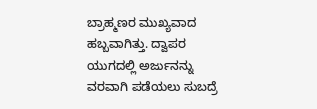ಬ್ರಾಹ್ಮಣರ ಮುಖ್ಯವಾದ ಹಬ್ಬವಾಗಿತ್ತು. ದ್ವಾಪರ ಯುಗದಲ್ಲಿ ಅರ್ಜುನನ್ನು ವರವಾಗಿ ಪಡೆಯಲು ಸುಬದ್ರೆ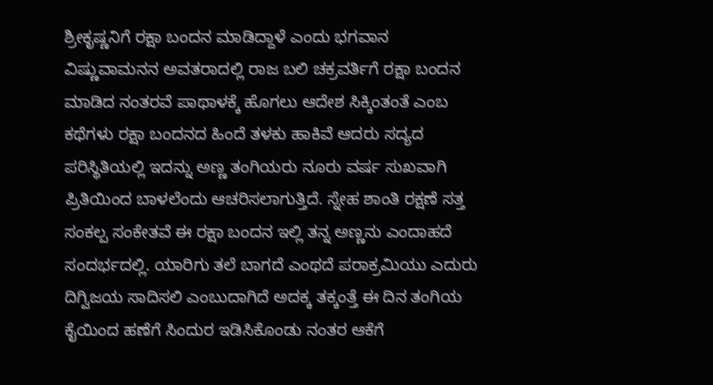ಶ್ರೀಕೃಷ್ಣನಿಗೆ ರಕ್ಷಾ ಬಂದನ ಮಾಡಿದ್ದಾಳೆ ಎಂದು ಭಗವಾನ ವಿಷ್ಣುವಾಮನನ ಅವತರಾದಲ್ಲಿ ರಾಜ ಬಲಿ ಚಕ್ರವರ್ತಿಗೆ ರಕ್ಷಾ ಬಂದನ ಮಾಡಿದ ನಂತರವೆ ಪಾಥಾಳಕ್ಕೆ ಹೊಗಲು ಆದೇಶ ಸಿಕ್ಕಿಂತಂತೆ ಎಂಬ ಕಥೆಗಳು ರಕ್ಷಾ ಬಂದನದ ಹಿಂದೆ ತಳಕು ಹಾಕಿವೆ ಆದರು ಸದ್ಯದ ಪರಿಸ್ಥಿತಿಯಲ್ಲಿ ಇದನ್ನು ಅಣ್ಣ ತಂಗಿಯರು ನೂರು ವರ್ಷ ಸುಖವಾಗಿ ಪ್ರಿತಿಯಿಂದ ಬಾಳಲೆಂದು ಆಚರಿಸಲಾಗುತ್ತಿದೆ. ಸ್ನೇಹ ಶಾಂತಿ ರಕ್ಷಣೆ ಸತ್ತ ಸಂಕಲ್ಪ ಸಂಕೇತವೆ ಈ ರಕ್ಷಾ ಬಂದನ ಇಲ್ಲಿ ತನ್ನ ಅಣ್ಣನು ಎಂದಾಹದೆ ಸಂದರ್ಭದಲ್ಲಿ. ಯಾರಿಗು ತಲೆ ಬಾಗದೆ ಎಂಥದೆ ಪರಾಕ್ರಮಿಯು ಎದುರು ದಿಗ್ವಿಜಯ ಸಾದಿಸಲಿ ಎಂಬುದಾಗಿದೆ ಅದಕ್ಕ ತಕ್ಕಂತ್ತೆ ಈ ದಿನ ತಂಗಿಯ ಕೈಯಿಂದ ಹಣೆಗೆ ಸಿಂದುರ ಇಡಿಸಿಕೊಂಡು ನಂತರ ಆಕೆಗೆ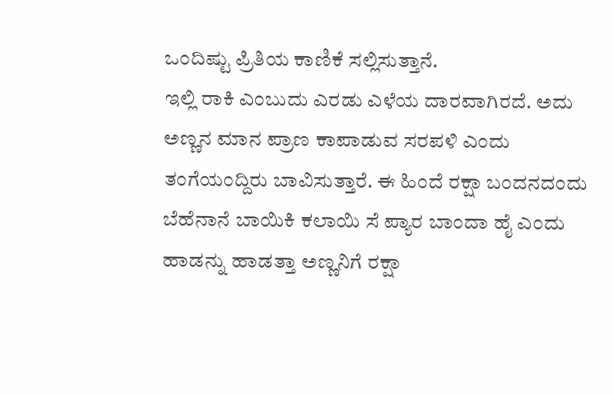ಒಂದಿಷ್ಟು ಪ್ರಿತಿಯ ಕಾಣಿಕೆ ಸಲ್ಲಿಸುತ್ತಾನೆ.
ಇಲ್ಲಿ ರಾಕಿ ಎಂಬುದು ಎರಡು ಎಳೆಯ ದಾರವಾಗಿರದೆ. ಅದು ಅಣ್ಣನ ಮಾನ ಪ್ರಾಣ ಕಾಪಾಡುವ ಸರಪಳಿ ಎಂದು ತಂಗೆಯಂದ್ದಿರು ಬಾವಿಸುತ್ತಾರೆ. ಈ ಹಿಂದೆ ರಕ್ಷಾ ಬಂದನದಂದು ಬೆಹೆನಾನೆ ಬಾಯಿಕಿ ಕಲಾಯಿ ಸೆ ಪ್ಯಾರ ಬಾಂದಾ ಹೈ ಎಂದು ಹಾಡನ್ನು ಹಾಡತ್ತಾ ಅಣ್ಣನಿಗೆ ರಕ್ಷಾ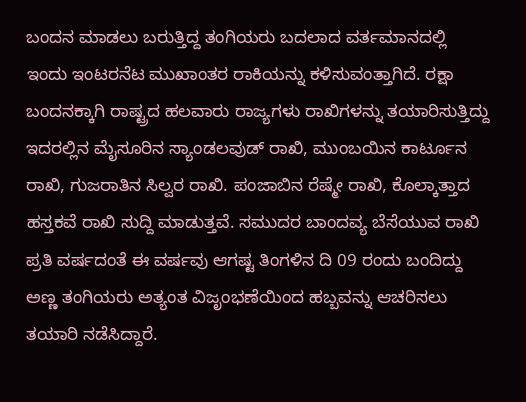ಬಂದನ ಮಾಡಲು ಬರುತ್ತಿದ್ದ ತಂಗಿಯರು ಬದಲಾದ ವರ್ತಮಾನದಲ್ಲಿ ಇಂದು ಇಂಟರನೆಟ ಮುಖಾಂತರ ರಾಕಿಯನ್ನು ಕಳಿಸುವಂತ್ತಾಗಿದೆ. ರಕ್ಷಾ ಬಂದನಕ್ಕಾಗಿ ರಾಷ್ಟ್ರದ ಹಲವಾರು ರಾಜ್ಯಗಳು ರಾಖಿಗಳನ್ನು ತಯಾರಿಸುತ್ತಿದ್ದು ಇದರಲ್ಲಿನ ಮೈಸೂರಿನ ಸ್ಯಾಂಡಲವುಡ್ ರಾಖಿ, ಮುಂಬಯಿನ ಕಾರ್ಟೂನ ರಾಖಿ, ಗುಜರಾತಿನ ಸಿಲ್ವರ ರಾಖಿ. ಪಂಜಾಬಿನ ರೆಷ್ಮೇ ರಾಖಿ, ಕೊಲ್ಕಾತ್ತಾದ ಹಸ್ತಕವೆ ರಾಖಿ ಸುದ್ದಿ ಮಾಡುತ್ತವೆ. ಸಮುದರ ಬಾಂದವ್ಯ ಬೆಸೆಯುವ ರಾಖಿ ಪ್ರತಿ ವರ್ಷದಂತೆ ಈ ವರ್ಷವು ಆಗಷ್ಟ ತಿಂಗಳಿನ ದಿ 09 ರಂದು ಬಂದಿದ್ದು ಅಣ್ಣ ತಂಗಿಯರು ಅತ್ಯಂತ ವಿಜೃಂಭಣೆಯಿಂದ ಹಬ್ಬವನ್ನು ಆಚರಿಸಲು ತಯಾರಿ ನಡೆಸಿದ್ದಾರೆ.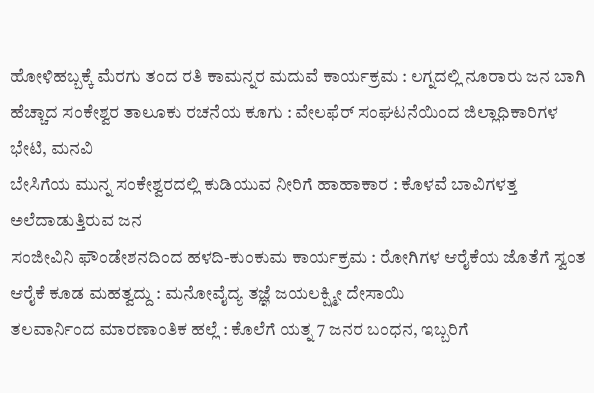ಹೋಳಿಹಬ್ಬಕ್ಕೆ ಮೆರಗು ತಂದ ರತಿ ಕಾಮನ್ನರ ಮದುವೆ ಕಾರ್ಯಕ್ರಮ : ಲಗ್ನದಲ್ಲಿ ನೂರಾರು ಜನ ಬಾಗಿ
ಹೆಚ್ಚಾದ ಸಂಕೇಶ್ವರ ತಾಲೂಕು ರಚನೆಯ ಕೂಗು : ವೇಲಫೆರ್ ಸಂಘಟನೆಯಿಂದ ಜಿಲ್ಲಾಧಿಕಾರಿಗಳ ಭೇಟಿ, ಮನವಿ
ಬೇಸಿಗೆಯ ಮುನ್ನ ಸಂಕೇಶ್ವರದಲ್ಲಿ ಕುಡಿಯುವ ನೀರಿಗೆ ಹಾಹಾಕಾರ : ಕೊಳವೆ ಬಾವಿಗಳತ್ತ ಅಲೆದಾಡುತ್ತಿರುವ ಜನ
ಸಂಜೀವಿನಿ ಫೌಂಡೇಶನದಿಂದ ಹಳದಿ-ಕುಂಕುಮ ಕಾರ್ಯಕ್ರಮ : ರೋಗಿಗಳ ಆರೈಕೆಯ ಜೊತೆಗೆ ಸ್ವಂತ ಆರೈಕೆ ಕೂಡ ಮಹತ್ವದ್ದು : ಮನೋವೈದ್ಯ ತಜ್ಞೆ ಜಯಲಕ್ಷ್ಮೀ ದೇಸಾಯಿ
ತಲವಾರ್ನಿಂದ ಮಾರಣಾಂತಿಕ ಹಲ್ಲೆ : ಕೊಲೆಗೆ ಯತ್ನ 7 ಜನರ ಬಂಧನ, ಇಬ್ಬರಿಗೆ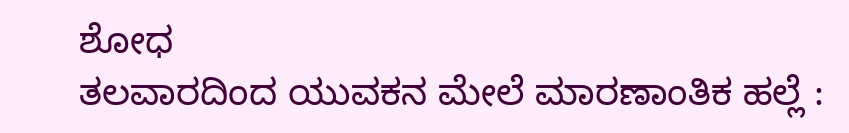ಶೋಧ
ತಲವಾರದಿಂದ ಯುವಕನ ಮೇಲೆ ಮಾರಣಾಂತಿಕ ಹಲ್ಲೆ :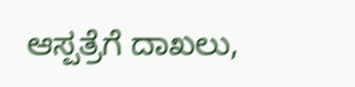ಆಸ್ಪತ್ರೆಗೆ ದಾಖಲು,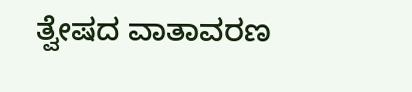ತ್ವೇಷದ ವಾತಾವರಣ